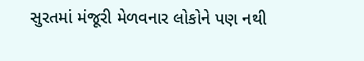સુરતમાં મંજૂરી મેળવનાર લોકોને પણ નથી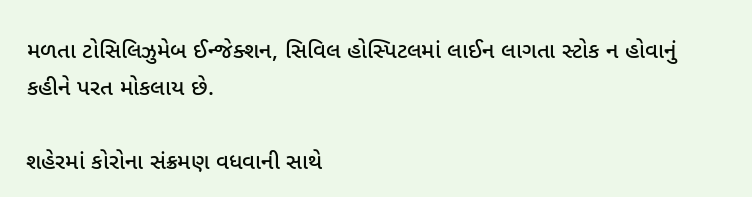મળતા ટોસિલિઝુમેબ ઈન્જેક્શન, સિવિલ હોસ્પિટલમાં લાઈન લાગતા સ્ટોક ન હોવાનું કહીને પરત મોકલાય છે.

શહેરમાં કોરોના સંક્રમણ વધવાની સાથે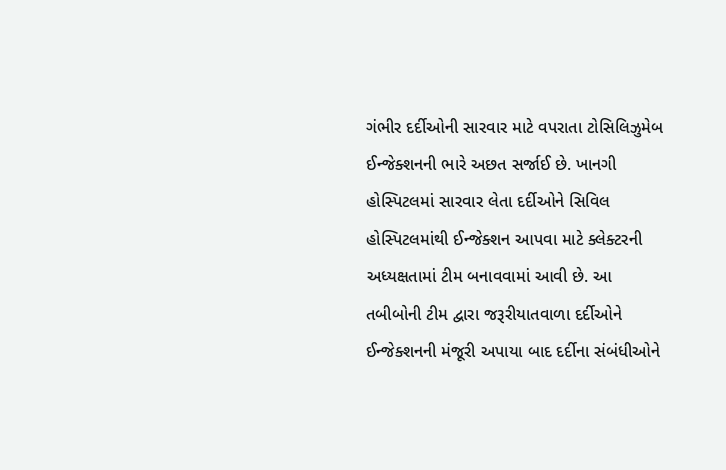ગંભીર દર્દીઓની સારવાર માટે વપરાતા ટોસિલિઝુમેબ ઈન્જેક્શનની ભારે અછત સર્જાઈ છે. ખાનગી હોસ્પિટલમાં સારવાર લેતા દર્દીઓને સિવિલ હોસ્પિટલમાંથી ઈન્જેક્શન આપવા માટે ક્લેક્ટરની અધ્યક્ષતામાં ટીમ બનાવવામાં આવી છે. આ તબીબોની ટીમ દ્વારા જરૂરીયાતવાળા દર્દીઓને ઈન્જેક્શનની મંજૂરી અપાયા બાદ દર્દીના સંબંધીઓને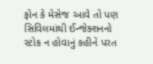ફોન કે મેસેજ આવે તો પણ સિવિલમાંથી ઈન્જેક્શનનો સ્ટોક ન હોવાનું કહીને પરત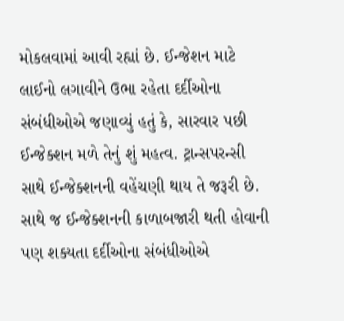મોકલવામાં આવી રહ્યાં છે. ઈન્જેશન માટે લાઈનો લગાવીને ઉભા રહેતા દર્દીઓના સંબંધીઓએ જણાવ્યું હતું કે, સારવાર પછી ઈન્જેક્શન મળે તેનું શું મહત્વ. ટ્રાન્સપરન્સી સાથે ઈન્જેક્શનની વહેંચણી થાય તે જરૂરી છે. સાથે જ ઈન્જેક્શનની કાળાબજારી થતી હોવાની પણ શક્યતા દર્દીઓના સંબંધીઓએ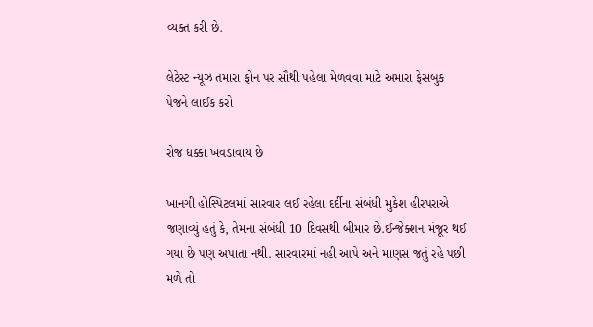વ્યક્ત કરી છે.

લેટેસ્ટ ન્યૂઝ તમારા ફોન પર સૌથી પહેલા મેળવવા માટે અમારા ફેસબુક પેજને લાઈક કરો

રોજ ધક્કા ખવડાવાય છે

ખાનગી હોસ્પિટલમાં સારવાર લઈ રહેલા દર્દીના સંબંધી મુકેશ હીરપરાએ જણાવ્યું હતું કે, તેમના સંબંધી 10 દિવસથી બીમાર છે.ઈન્જેક્શન મંજૂર થઈ ગયા છે પણ અપાતા નથી. સારવારમાં નહી આપે અને માણસ જતું રહે પછી મળે તો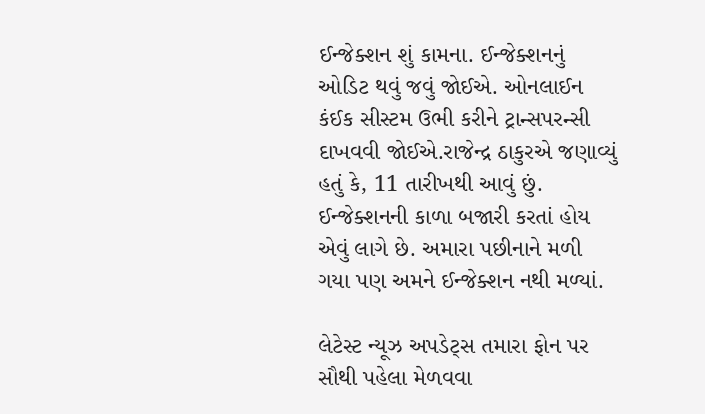ઈન્જેક્શન શું કામના. ઈન્જેક્શનનું ઓડિટ થવું જવું જોઈએ. ઓનલાઈન કંઈક સીસ્ટમ ઉભી કરીને ટ્રાન્સપરન્સી દાખવવી જોઈએ.રાજેન્દ્ર ઠાકુરએ જણાવ્યું હતું કે, 11 તારીખથી આવું છું. ઈન્જેક્શનની કાળા બજારી કરતાં હોય એવું લાગે છે. અમારા પછીનાને મળી ગયા પણ અમને ઈન્જેક્શન નથી મળ્યાં.

લેટેસ્ટ ન્યૂઝ અપડેટ્સ તમારા ફોન પર સૌથી પહેલા મેળવવા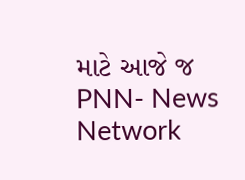માટે આજે જ PNN- News Network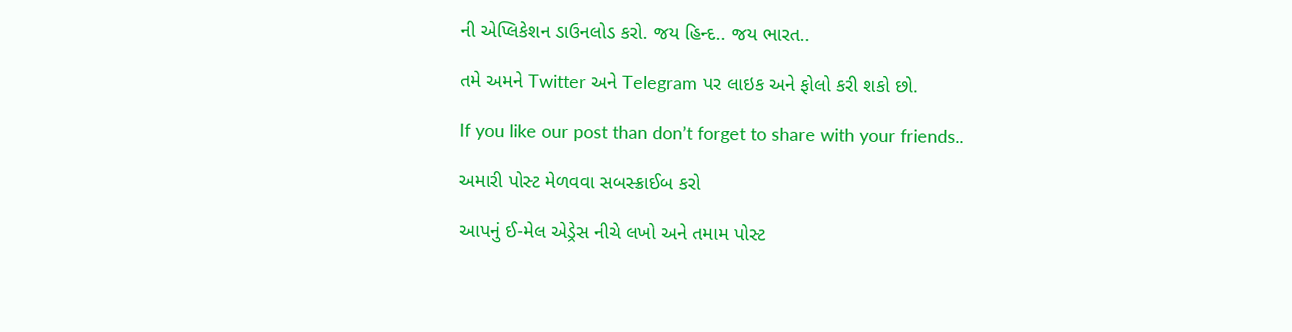ની એપ્લિકેશન ડાઉનલોડ કરો. જય હિન્દ.. જય ભારત..

તમે અમને Twitter અને Telegram પર લાઇક અને ફોલો કરી શકો છો.

If you like our post than don’t forget to share with your friends..

અમારી પોસ્ટ મેળવવા સબસ્ક્રાઈબ કરો

આપનું ઈ-મેલ એડ્રેસ નીચે લખો અને તમામ પોસ્ટ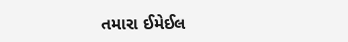તમારા ઈમેઈલ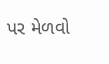પર મેળવો